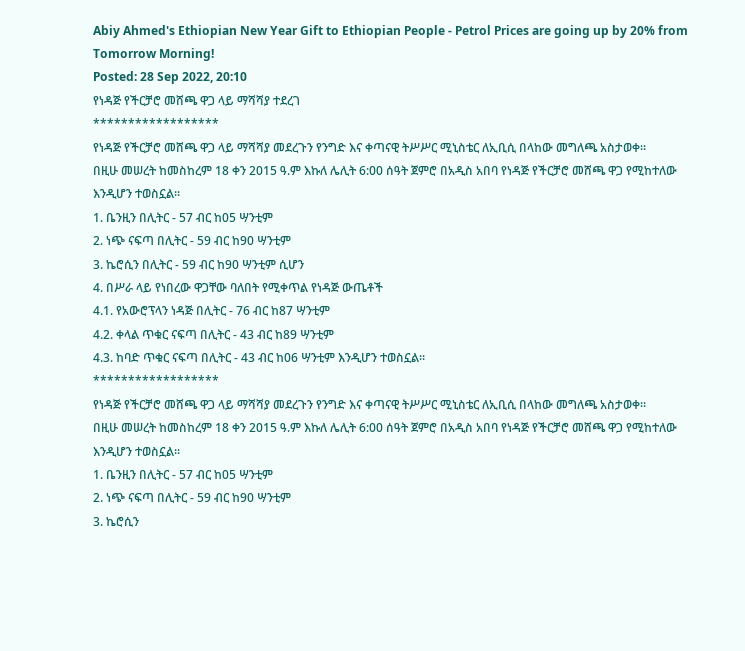Abiy Ahmed's Ethiopian New Year Gift to Ethiopian People - Petrol Prices are going up by 20% from Tomorrow Morning!
Posted: 28 Sep 2022, 20:10
የነዳጅ የችርቻሮ መሸጫ ዋጋ ላይ ማሻሻያ ተደረገ
******************
የነዳጅ የችርቻሮ መሸጫ ዋጋ ላይ ማሻሻያ መደረጉን የንግድ እና ቀጣናዊ ትሥሥር ሚኒስቴር ለኢቢሲ በላከው መግለጫ አስታወቀ።
በዚሁ መሠረት ከመስከረም 18 ቀን 2015 ዓ.ም እኩለ ሌሊት 6:00 ሰዓት ጀምሮ በአዲስ አበባ የነዳጅ የችርቻሮ መሸጫ ዋጋ የሚከተለው እንዲሆን ተወስኗል።
1. ቤንዚን በሊትር - 57 ብር ከ05 ሣንቲም
2. ነጭ ናፍጣ በሊትር - 59 ብር ከ90 ሣንቲም
3. ኬሮሲን በሊትር - 59 ብር ከ90 ሣንቲም ሲሆን
4. በሥራ ላይ የነበረው ዋጋቸው ባለበት የሚቀጥል የነዳጅ ውጤቶች
4.1. የአውሮፕላን ነዳጅ በሊትር - 76 ብር ከ87 ሣንቲም
4.2. ቀላል ጥቁር ናፍጣ በሊትር - 43 ብር ከ89 ሣንቲም
4.3. ከባድ ጥቁር ናፍጣ በሊትር - 43 ብር ከ06 ሣንቲም እንዲሆን ተወስኗል።
******************
የነዳጅ የችርቻሮ መሸጫ ዋጋ ላይ ማሻሻያ መደረጉን የንግድ እና ቀጣናዊ ትሥሥር ሚኒስቴር ለኢቢሲ በላከው መግለጫ አስታወቀ።
በዚሁ መሠረት ከመስከረም 18 ቀን 2015 ዓ.ም እኩለ ሌሊት 6:00 ሰዓት ጀምሮ በአዲስ አበባ የነዳጅ የችርቻሮ መሸጫ ዋጋ የሚከተለው እንዲሆን ተወስኗል።
1. ቤንዚን በሊትር - 57 ብር ከ05 ሣንቲም
2. ነጭ ናፍጣ በሊትር - 59 ብር ከ90 ሣንቲም
3. ኬሮሲን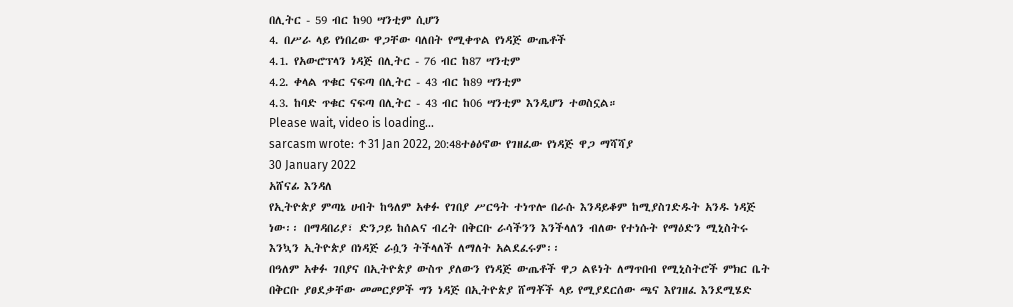በሊትር - 59 ብር ከ90 ሣንቲም ሲሆን
4. በሥራ ላይ የነበረው ዋጋቸው ባለበት የሚቀጥል የነዳጅ ውጤቶች
4.1. የአውሮፕላን ነዳጅ በሊትር - 76 ብር ከ87 ሣንቲም
4.2. ቀላል ጥቁር ናፍጣ በሊትር - 43 ብር ከ89 ሣንቲም
4.3. ከባድ ጥቁር ናፍጣ በሊትር - 43 ብር ከ06 ሣንቲም እንዲሆን ተወስኗል።
Please wait, video is loading...
sarcasm wrote: ↑31 Jan 2022, 20:48ተፅዕኖው የገዘፈው የነዳጅ ዋጋ ማሻሻያ
30 January 2022
አሸናፊ እንዳለ
የኢትዮጵያ ምጣኔ ሀብት ከዓለም አቀፉ የገበያ ሥርዓት ተነጥሎ በራሱ እንዳይቆም ከሚያስገድዱት አንዱ ነዳጅ ነው፡፡ በማዳበሪያ፣ ድንጋይ ከሰልና ብረት በቅርቡ ራሳችንን እንችላለን ብለው የተነሱት የማዕድን ሚኒስትሩ እንኳን ኢትዮጵያ በነዳጅ ራሷን ትችላለች ለማለት አልደፈሩም፡፡
በዓለም አቀፉ ገበያና በኢትዮጵያ ውስጥ ያለውን የነዳጅ ውጤቶች ዋጋ ልዩነት ለማጥበብ የሚኒስትሮች ምክር ቤት በቅርቡ ያፀደቃቸው መመርያዎች ግን ነዳጅ በኢትዮጵያ ሸማቾች ላይ የሚያደርሰው ጫና እየገዘፈ እንደሚሄድ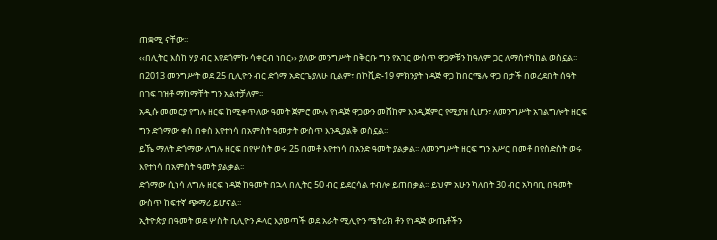ጠቋሚ ናቸው፡፡
‹‹በሊትር እስከ ሃያ ብር እየደጎምኩ ሳቀርብ ነበር›› ያለው መንግሥት በቅርቡ ግን የአገር ውስጥ ዋጋዎቹን ከዓለም ጋር ለማስተካከል ወስኗል፡፡ በ2013 መንግሥት ወደ 25 ቢሊዮን ብር ድጎማ አድርጌያለሁ ቢልም፣ በኮቪድ-19 ምክንያት ነዳጅ ዋጋ ከበርሜሉ ዋጋ በታች በወረደበት ሰዓት በገፍ ገዝቶ ማከማቸት ግን አልተቻለም፡፡
አዲሱ መመርያ የግሉ ዘርፍ ከሚቀጥለው ዓመት ጀምሮ ሙሉ የነዳጅ ዋጋውን መሸከም እንዲጀምር የሚያዝ ሲሆን፣ ለመንግሥት አገልግሎት ዘርፍ ግን ድጎማው ቀስ በቀስ እየተነሳ በአምስት ዓመታት ውስጥ እንዲያልቅ ወስኗል፡፡
ይኼ ማለት ድጎማው ለግሉ ዘርፍ በየሦስት ወሩ 25 በመቶ እየተነሳ በአንድ ዓመት ያልቃል፡፡ ለመንግሥት ዘርፍ ግን አሥር በመቶ በየስድስት ወሩ እየተነሳ በአምስት ዓመት ያልቃል፡፡
ድጎማው ሲነሳ ለግሉ ዘርፍ ነዳጅ ከዓመት በኋላ በሊትር 50 ብር ይደርሳል ተብሎ ይጠበቃል፡፡ ይህም አሁን ካለበት 30 ብር አካባቢ በዓመት ውስጥ ከፍተኛ ጭማሪ ይሆናል፡፡
ኢትዮጵያ በዓመት ወደ ሦስት ቢሊዮን ዶላር እያወጣች ወደ አራት ሚሊዮን ሜትሪክ ቶን የነዳጅ ውጤቶችን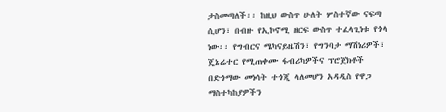ታስመጣለች፡፡ ከዚህ ውስጥ ሁለት ሦስተኛው ናፍጣ ሲሆን፣ በብዙ የኢኮኖሚ ዘርፍ ውስጥ ተፈላጊነቱ የጎላ ነው፡፡ የግብርና ሜካናይዜሽን፣ የግንባታ ማሽነሪዎች፣ ጄኔሬተር የሚጠቀሙ ፋብሪካዎችና ፕሮጀክቶች በድጎማው መነሳት ተጎጂ ላለመሆን አዳዲስ የዋጋ ማስተካከያዎችን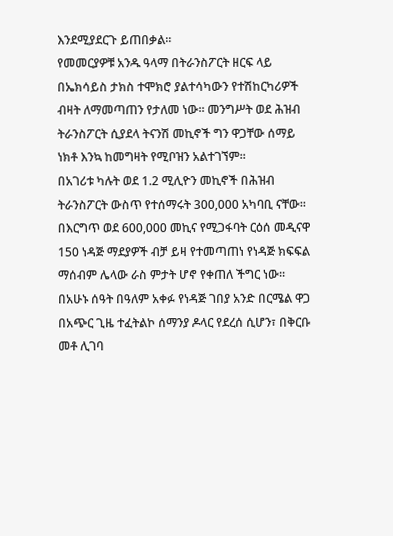እንደሚያደርጉ ይጠበቃል፡፡
የመመርያዎቹ አንዱ ዓላማ በትራንስፖርት ዘርፍ ላይ በኤክሳይስ ታክስ ተሞክሮ ያልተሳካውን የተሽከርካሪዎች ብዛት ለማመጣጠን የታለመ ነው፡፡ መንግሥት ወደ ሕዝብ ትራንስፖርት ሲያደላ ትናንሽ መኪኖች ግን ዋጋቸው ሰማይ ነክቶ እንኳ ከመግዛት የሚቦዝን አልተገኘም፡፡
በአገሪቱ ካሉት ወደ 1.2 ሚሊዮን መኪኖች በሕዝብ ትራንስፖርት ውስጥ የተሰማሩት 300,000 አካባቢ ናቸው፡፡ በእርግጥ ወደ 600,000 መኪና የሚጋፋባት ርዕሰ መዲናዋ 150 ነዳጅ ማደያዎች ብቻ ይዛ የተመጣጠነ የነዳጅ ክፍፍል ማሰብም ሌላው ራስ ምታት ሆኖ የቀጠለ ችግር ነው፡፡
በአሁኑ ሰዓት በዓለም አቀፉ የነዳጅ ገበያ አንድ በርሜል ዋጋ በአጭር ጊዜ ተፈትልኮ ሰማንያ ዶላር የደረሰ ሲሆን፣ በቅርቡ መቶ ሊገባ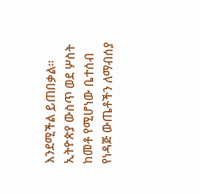እንደሚችል ይጠበቃል፡፡ ኢትዮጵያ ውስጥ ወደ ሦስት ከመቶ የሚሆነው ቤተሰብ የነዳጅ ውጤቶችን ለማብሰያ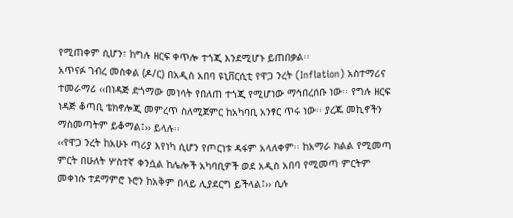የሚጠቀም ሲሆን፣ ከግሉ ዘርፍ ቀጥሎ ተጎጂ እንደሚሆኑ ይጠበቃል፡፡
አጥናፉ ገብረ መስቀል (ዶ/ር) በአዲስ አበባ ዩኒቨርሲቲ የዋጋ ንረት (Inflation) አስተማሪና ተመራማሪ ‹‹በነዳጅ ድጎማው መነሳት የበለጠ ተጎጂ የሚሆነው ማኅበረሰቡ ነው፡፡ የግሉ ዘርፍ ነዳጅ ቆጣቢ ቴክኖሎጂ መምረጥ ስለሚጀምር ከአካባቢ አንፃር ጥሩ ነው፡፡ ያረጁ መኪኖችን ማስመጣትም ይቆማል፤›› ይላሉ፡፡
‹‹የዋጋ ንረት ከአሁኑ ጣሪያ እየነካ ሲሆን የጦርነቱ ዳፋም አላለቀም፡፡ ከአማራ ክልል የሚመጣ ምርት በሁለት ሦስተኛ ቀንሷል ከሌሎች አካባቢዎች ወደ አዲስ አበባ የሚመጣ ምርትም መቀነሱ ተደማምሮ ኑሮን ከአቅም በላይ ሊያደርግ ይችላል፤›› ሲሉ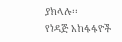ያክላሉ፡፡
የነዳጅ አከፋፋዮች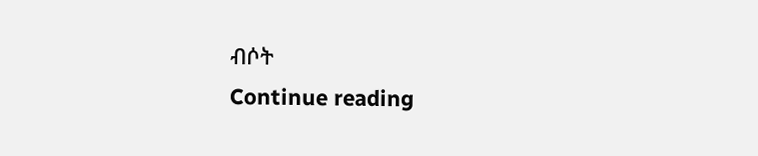ብሶት
Continue reading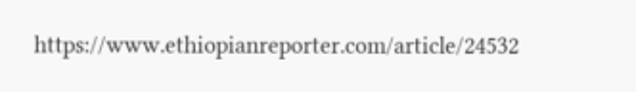https://www.ethiopianreporter.com/article/24532